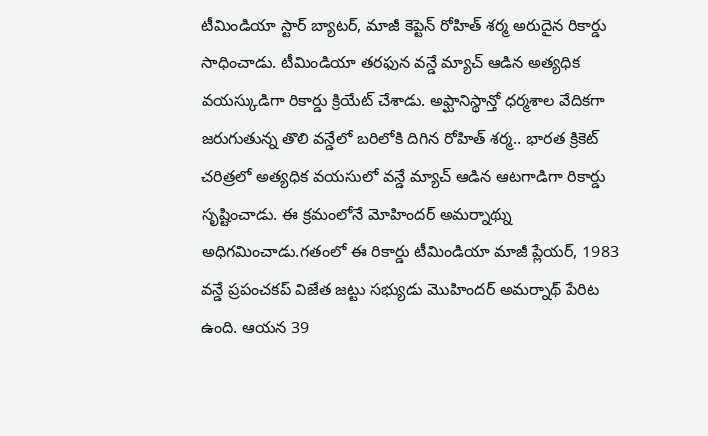టీమిండియా స్టార్ బ్యాటర్, మాజీ కెప్టెన్ రోహిత్ శర్మ అరుదైన రికార్డు సాధించాడు. టీమిండియా తరఫున వన్డే మ్యాచ్ ఆడిన అత్యధిక వయస్కుడిగా రికార్డు క్రియేట్ చేశాడు. అఫ్ఘానిస్థాన్తో ధర్మశాల వేదికగా జరుగుతున్న తొలి వన్డేలో బరిలోకి దిగిన రోహిత్ శర్మ.. భారత క్రికెట్ చరిత్రలో అత్యధిక వయసులో వన్డే మ్యాచ్ ఆడిన ఆటగాడిగా రికార్డు సృష్టించాడు. ఈ క్రమంలోనే మోహిందర్ అమర్నాథ్ను అధిగమించాడు.గతంలో ఈ రికార్డు టీమిండియా మాజీ ప్లేయర్, 1983 వన్డే ప్రపంచకప్ విజేత జట్టు సభ్యుడు మొహిందర్ అమర్నాథ్ పేరిట ఉంది. ఆయన 39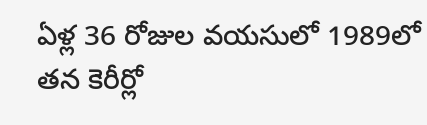ఏళ్ల 36 రోజుల వయసులో 1989లో తన కెరీర్లో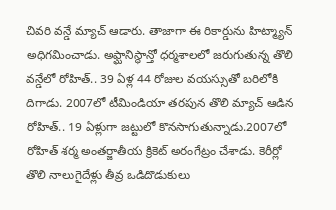చివరి వన్డే మ్యాచ్ ఆడారు. తాజాగా ఈ రికార్డును హిట్మ్యాన్ అధిగమించాడు. అఫ్ఘానిస్థాన్తో ధర్మశాలలో జరుగుతున్న తొలి వన్డేలో రోహిత్.. 39 ఏళ్ల 44 రోజుల వయస్సుతో బరిలోకి దిగాడు. 2007లో టీమిండియా తరపున తొలి మ్యాచ్ ఆడిన రోహిత్.. 19 ఏళ్లుగా జట్టులో కొనసాగుతున్నాడు.2007లో రోహిత్ శర్మ అంతర్జాతీయ క్రికెట్ అరంగేట్రం చేశాడు. కెరీర్లో తొలి నాలుగైదేళ్లు తీవ్ర ఒడిదొడుకులు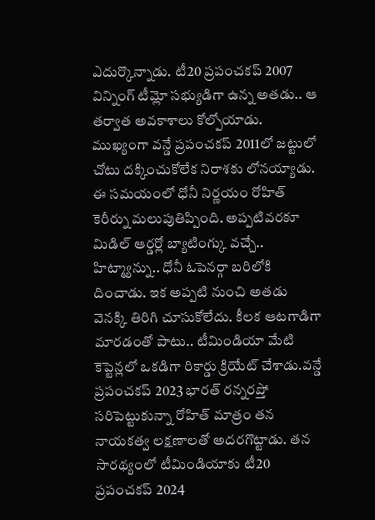ఎదుర్కొన్నాడు. టీ20 ప్రపంచకప్ 2007 విన్నింగ్ టీమ్లో సభ్యుడిగా ఉన్న అతడు.. ఆ తర్వాత అవకాశాలు కోల్పోయాడు. ముఖ్యంగా వన్డే ప్రపంచకప్ 2011లో జట్టులో చోటు దక్కించుకోలేక నిరాశకు లోనయ్యాడు. ఈ సమయంలో ధోనీ నిర్ణయం రోహిత్ కెరీర్ను మలుపుతిప్పింది. అప్పటివరకూ మిడిల్ ఆర్డర్లో బ్యాటింగ్కు వచ్చే.. హిట్మ్యాన్ను.. ధోనీ ఓపెనర్గా బరిలోకి దించాడు. ఇక అప్పటి నుంచి అతడు వెనక్కి తిరిగి చూసుకోలేదు. కీలక ఆటగాడిగా మారడంతో పాటు.. టీమిండియా మేటి కెప్టెన్లలో ఒకడిగా రికార్డు క్రియేట్ చేశాడు.వన్డే ప్రపంచకప్ 2023 భారత్ రన్నరప్తో సరిపెట్టుకున్నా రోహిత్ మాత్రం తన నాయకత్వ లక్షణాలతో అదరగొట్టాడు. తన సారథ్యంలో టీమిండియాకు టీ20 ప్రపంచకప్ 2024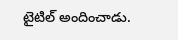టైటిల్ అందించాడు.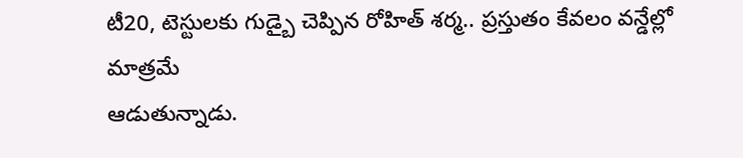టీ20, టెస్టులకు గుడ్బై చెప్పిన రోహిత్ శర్మ.. ప్రస్తుతం కేవలం వన్డేల్లో మాత్రమే
ఆడుతున్నాడు.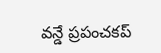వన్డే ప్రపంచకప్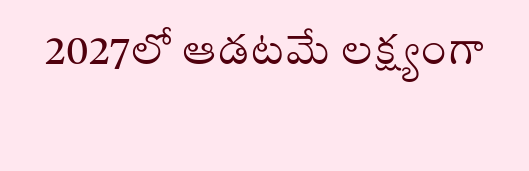2027లో ఆడటమే లక్ష్యంగా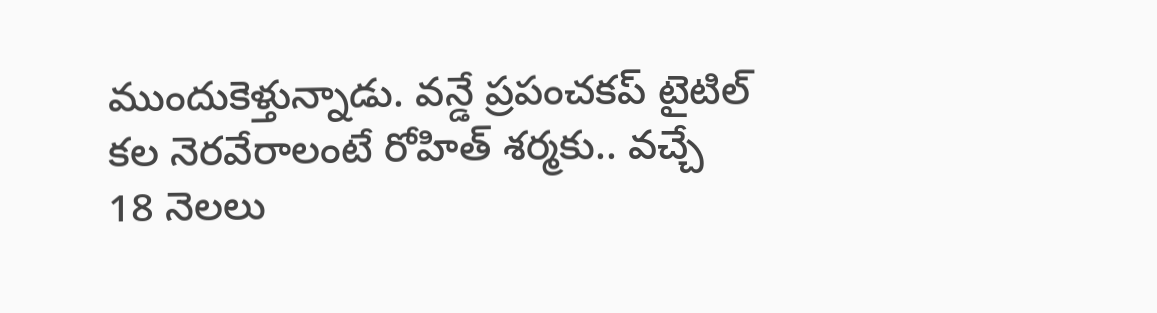ముందుకెళ్తున్నాడు. వన్డే ప్రపంచకప్ టైటిల్ కల నెరవేరాలంటే రోహిత్ శర్మకు.. వచ్చే 18 నెలలు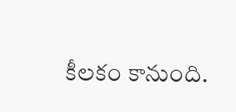కీలకం కానుంది.